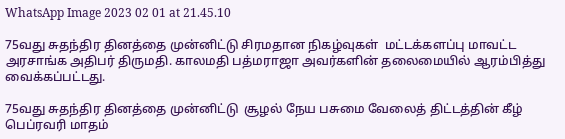WhatsApp Image 2023 02 01 at 21.45.10

75வது சுதந்திர தினத்தை முன்னிட்டு சிரமதான நிகழ்வுகள்  மட்டக்களப்பு மாவட்ட அரசாங்க அதிபர் திருமதி. காலமதி பத்மராஜா அவர்களின் தலைமையில் ஆரம்பித்து வைக்கப்பட்டது.

75வது சுதந்திர தினத்தை முன்னிட்டு  சூழல் நேய பசுமை வேலைத் திட்டத்தின் கீழ்  பெப்ரவரி மாதம்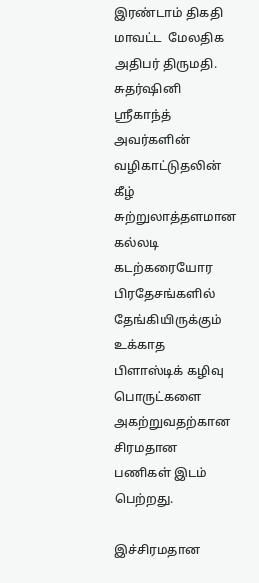இரண்டாம் திகதி மாவட்ட  மேலதிக அதிபர் திருமதி. சுதர்ஷினி ஸ்ரீகாந்த் அவர்களின் வழிகாட்டுதலின் கீழ் சுற்றுலாத்தளமான கல்லடி கடற்கரையோர பிரதேசங்களில் தேங்கியிருக்கும் உக்காத  பிளாஸ்டிக் கழிவு பொருட்களை அகற்றுவதற்கான  சிரமதான பணிகள் இடம் பெற்றது.

இச்சிரமதான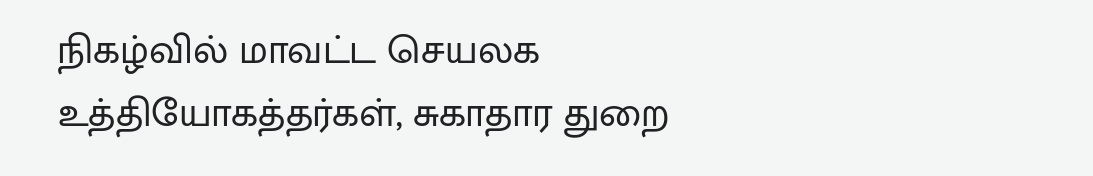நிகழ்வில் மாவட்ட செயலக உத்தியோகத்தர்கள், சுகாதார துறை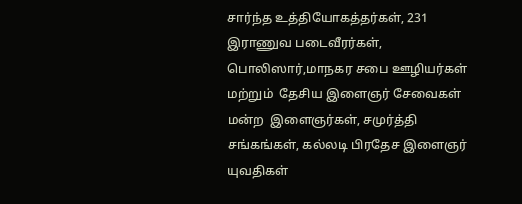சார்ந்த உத்தியோகத்தர்கள், 231 இராணுவ படைவீரர்கள், பொலிஸார்,மாநகர சபை ஊழியர்கள் மற்றும்  தேசிய இளைஞர் சேவைகள் மன்ற  இளைஞர்கள், சமுர்த்தி சங்கங்கள், கல்லடி பிரதேச இளைஞர் யுவதிகள்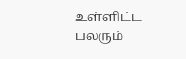உள்ளிட்ட பலரும்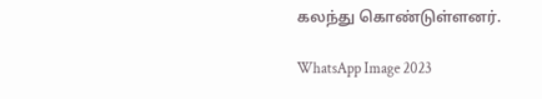கலந்து கொண்டுள்ளனர்.

WhatsApp Image 2023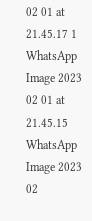02 01 at 21.45.17 1 WhatsApp Image 2023 02 01 at 21.45.15 WhatsApp Image 2023 02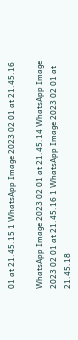01 at 21.45.15 1 WhatsApp Image 2023 02 01 at 21.45.16

WhatsApp Image 2023 02 01 at 21.45.14 WhatsApp Image 2023 02 01 at 21.45.16 1 WhatsApp Image 2023 02 01 at 21.45.18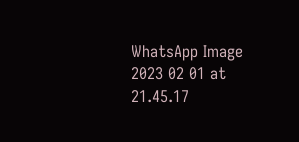WhatsApp Image 2023 02 01 at 21.45.17